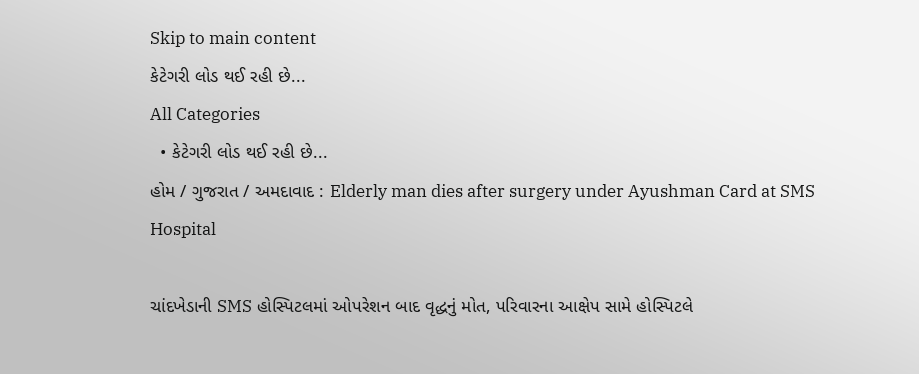Skip to main content
કેટેગરી લોડ થઈ રહી છે...
All Categories
  • કેટેગરી લોડ થઈ રહી છે...
હોમ / ગુજરાત / અમદાવાદ : Elderly man dies after surgery under Ayushman Card at SMS Hospital

ચાંદખેડાની SMS હોસ્પિટલમાં ઓપરેશન બાદ વૃદ્ધનું મોત, પરિવારના આક્ષેપ સામે હોસ્પિટલે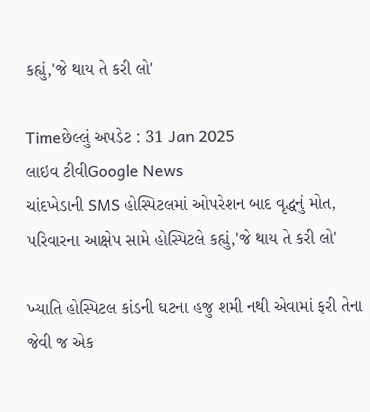કહ્યું,'જે થાય તે કરી લો'

Timeછેલ્લું અપડેટ : 31 Jan 2025
લાઇવ ટીવીGoogle News
ચાંદખેડાની SMS હોસ્પિટલમાં ઓપરેશન બાદ વૃદ્ધનું મોત, પરિવારના આક્ષેપ સામે હોસ્પિટલે કહ્યું,'જે થાય તે કરી લો'

ખ્યાતિ હોસ્પિટલ કાંડની ઘટના હજુ શમી નથી એવામાં ફરી તેના જેવી જ એક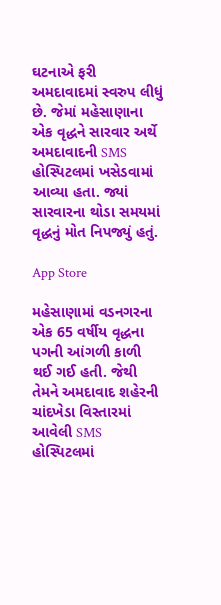ઘટનાએ ફરી અમદાવાદમાં સ્વરુપ લીધું છે. જેમાં મહેસાણાના એક વૃદ્ધને સારવાર અર્થે અમદાવાદની SMS હોસ્પિટલમાં ખસેડવામાં આવ્યા હતા. જ્યાં સારવારના થોડા સમયમાં વૃદ્ધનું મોત નિપજ્યું હતું.

App Store

મહેસાણામાં વડનગરના એક 65 વર્ષીય વૃદ્ધના પગની આંગળી કાળી થઈ ગઈ હતી. જેથી તેમને અમદાવાદ શહેરની ચાંદખેડા વિસ્તારમાં આવેલી SMS હોસ્પિટલમાં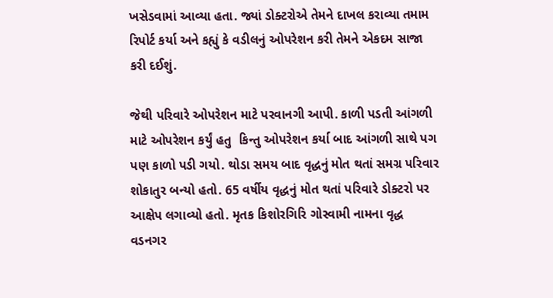ખસેડવામાં આવ્યા હતા. જ્યાં ડોક્ટરોએ તેમને દાખલ કરાવ્યા તમામ રિપોર્ટ કર્યા અને કહ્યું કે વડીલનું ઓપરેશન કરી તેમને એકદમ સાજા કરી દઈશું.

જેથી પરિવારે ઓપરેશન માટે પરવાનગી આપી. કાળી પડતી આંગળી માટે ઓપરેશન કર્યું હતુ  કિન્તુ ઓપરેશન કર્યા બાદ આંગળી સાથે પગ પણ કાળો પડી ગયો. થોડા સમય બાદ વૃદ્ધનું મોત થતાં સમગ્ર પરિવાર શોકાતુર બન્યો હતો. 65 વર્ષીય વૃદ્ધનું મોત થતાં પરિવારે ડોક્ટરો પર આક્ષેપ લગાવ્યો હતો. મૃતક કિશોરગિરિ ગોસ્વામી નામના વૃદ્ધ વડનગર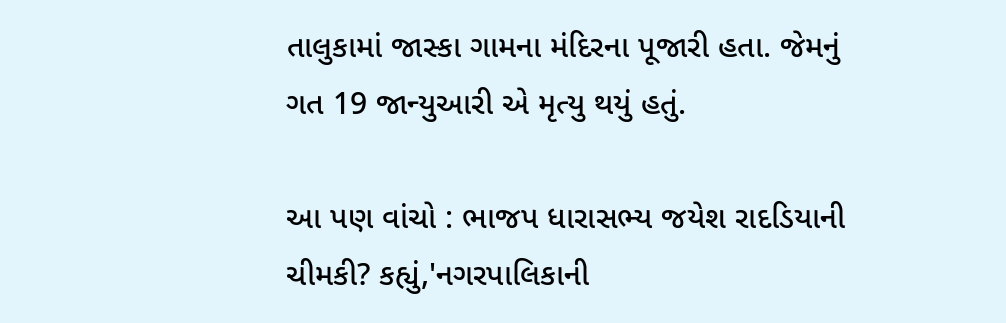તાલુકામાં જાસ્કા ગામના મંદિરના પૂજારી હતા. જેમનું ગત 19 જાન્યુઆરી એ મૃત્યુ થયું હતું.

આ પણ વાંચો : ભાજપ ધારાસભ્ય જયેશ રાદડિયાની ચીમકી? કહ્યું,'નગરપાલિકાની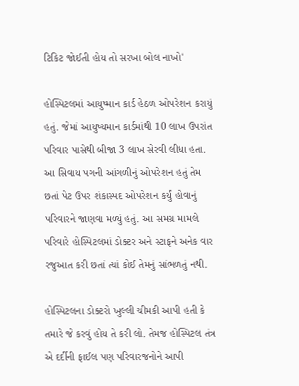ટિકિટ જોઈતી હોય તો સરખા બોલ નાખો'

હોસ્પિટલમાં આયુષ્માન કાર્ડ હેઠળ ઓપરેશન કરાયું હતું. જેમાં આયુષ્યમાન કાર્ડમાંથી 10 લાખ ઉપરાંત પરિવાર પાસેથી બીજા 3 લાખ સેરવી લીધા હતા. આ સિવાય પગની આંગળીનું ઓપરેશન હતું તેમ છતાં પેટ ઉપર શંકાસ્પદ ઓપરેશન કર્યું હોવાનું પરિવારને જાણવા મળ્યું હતું. આ સમગ્ર મામલે પરિવારે હોસ્પિટલમાં ડોક્ટર અને સ્ટાફને અનેક વાર રજુઆત કરી છતાં ત્યાં કોઈ તેમનું સાંભળતું નથી.

હોસ્પિટલના ડોક્ટરો ખુલ્લી ચીમકી આપી હતી કે તમારે જે કરવું હોય તે કરી લો. તેમજ હોસ્પિટલ તંત્ર એ દર્દીની ફાઈલ પણ પરિવારજનોને આપી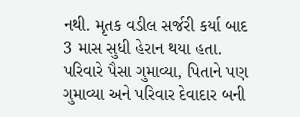નથી. મૃતક વડીલ સર્જરી કર્યા બાદ 3 માસ સુધી હેરાન થયા હતા. પરિવારે પૈસા ગુમાવ્યા, પિતાને પણ ગુમાવ્યા અને પરિવાર દેવાદાર બની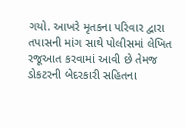ગયો. આખરે મૃતકના પરિવાર દ્વારા તપાસની માંગ સાથે પોલીસમાં લેખિત રજૂઆત કરવામાં આવી છે તેમજ ડોકટરની બેદરકારી સહિતના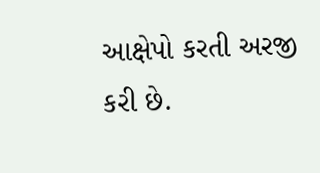આક્ષેપો કરતી અરજી કરી છે.